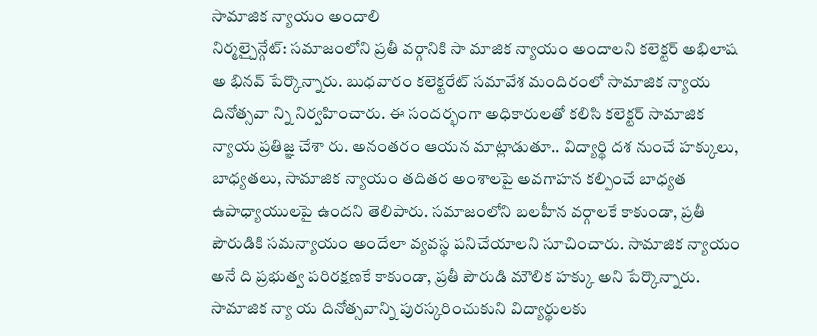సామాజిక న్యాయం అందాలి
నిర్మల్చైన్గేట్: సమాజంలోని ప్రతీ వర్గానికి సా మాజిక న్యాయం అందాలని కలెక్టర్ అభిలాష అ భినవ్ పేర్కొన్నారు. బుధవారం కలెక్టరేట్ సమావేశ మందిరంలో సామాజిక న్యాయ దినోత్సవా న్ని నిర్వహించారు. ఈ సందర్భంగా అధికారులతో కలిసి కలెక్టర్ సామాజిక న్యాయ ప్రతిజ్ఞ చేశా రు. అనంతరం ఆయన మాట్లాడుతూ.. విద్యార్థి దశ నుంచే హక్కులు, బాధ్యతలు, సామాజిక న్యాయం తదితర అంశాలపై అవగాహన కల్పించే బాధ్యత ఉపాధ్యాయులపై ఉందని తెలిపారు. సమాజంలోని బలహీన వర్గాలకే కాకుండా, ప్రతీ పౌరుడికి సమన్యాయం అందేలా వ్యవస్థ పనిచేయాలని సూచించారు. సామాజిక న్యాయం అనే ది ప్రభుత్వ పరిరక్షణకే కాకుండా, ప్రతీ పౌరుడి మౌలిక హక్కు అని పేర్కొన్నారు. సామాజిక న్యా య దినోత్సవాన్ని పురస్కరించుకుని విద్యార్థులకు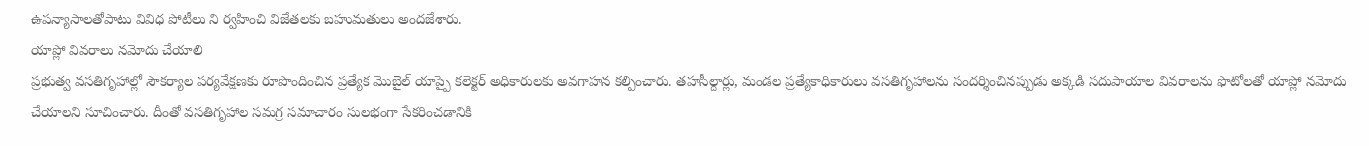ఉపన్యాసాలతోపాటు వివిధ పోటీలు ని ర్వహించి విజేతలకు బహుమతులు అందజేశారు.
యాప్లో వివరాలు నమోదు చేయాలి
ప్రభుత్వ వసతిగృహాల్లో సౌకర్యాల పర్యవేక్షణకు రూపొందించిన ప్రత్యేక మొబైల్ యాప్పై కలెక్టర్ అధికారులకు అవగాహన కల్పించారు. తహసీల్దార్లు, మండల ప్రత్యేకాధికారులు వసతిగృహాలను సందర్శించినప్పుడు అక్కడి సదుపాయాల వివరాలను ఫొటోలతో యాప్లో నమోదు చేయాలని సూచించారు. దీంతో వసతిగృహాల సమగ్ర సమాచారం సులభంగా సేకరించడానికి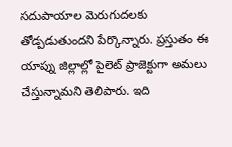సదుపాయాల మెరుగుదలకు తోడ్పడుతుందని పేర్కొన్నారు. ప్రస్తుతం ఈ యాప్ను జిల్లాల్లో పైలెట్ ప్రాజెక్టుగా అమలు చేస్తున్నామని తెలిపారు. ఇది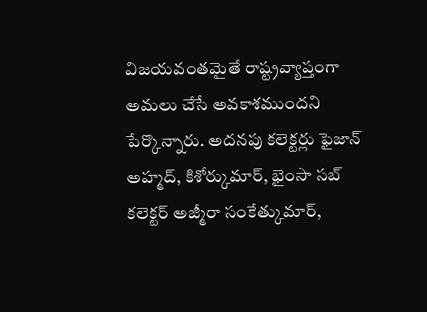విజయవంతమైతే రాష్ట్రవ్యాప్తంగా అమలు చేసే అవకాశముందని పేర్కొన్నారు. అదనపు కలెక్టర్లు ఫైజాన్ అహ్మద్, కిశోర్కుమార్, భైంసా సబ్ కలెక్టర్ అజ్మీరా సంకేత్కుమార్,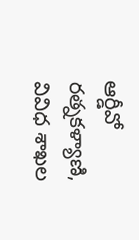ఆర్డీవో రత్నకళ్యాణి, వివిధ శాఖల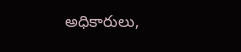అధికారులు,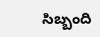సిబ్బంది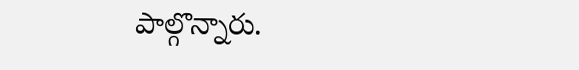పాల్గొన్నారు.